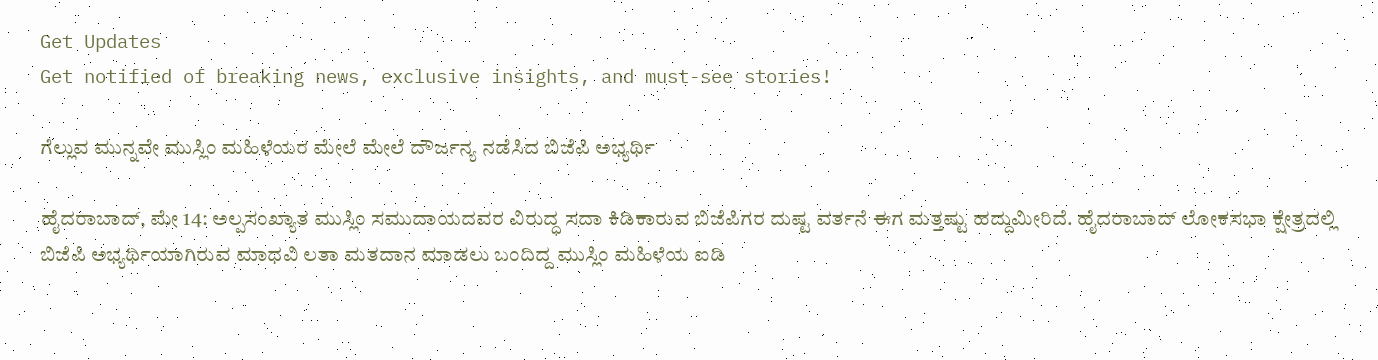Get Updates
Get notified of breaking news, exclusive insights, and must-see stories!

ಗೆಲ್ಲುವ ಮುನ್ನವೇ ಮುಸ್ಲಿಂ ಮಹಿಳೆಯರ ಮೇಲೆ ಮೇಲೆ ದೌರ್ಜನ್ಯ ನಡೆಸಿದ ಬಿಜೆಪಿ ಅಭ್ಯರ್ಥಿ

ಹೈದರಾಬಾದ್‌, ಮೇ 14: ಅಲ್ಪಸಂಖ್ಯಾತ ಮುಸ್ಲಿಂ ಸಮುದಾಯದವರ ವಿರುದ್ಧ ಸದಾ ಕಿಡಿಕಾರುವ ಬಿಜೆಪಿಗರ ದುಷ್ಟ ವರ್ತನೆ ಈಗ ಮತ್ತಷ್ಟು ಹದ್ದುಮೀರಿದೆ. ಹೈದರಾಬಾದ್‌ ಲೋಕಸಭಾ ಕ್ಷೇತ್ರದಲ್ಲಿ ಬಿಜೆಪಿ ಅಭ್ಯರ್ಥಿಯಾಗಿರುವ ಮಾಧವಿ ಲತಾ ಮತದಾನ ಮಾಡಲು ಬಂದಿದ್ದ ಮುಸ್ಲಿಂ ಮಹಿಳೆಯ ಐಡಿ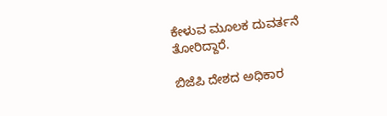ಕೇಳುವ ಮೂಲಕ ದುವರ್ತನೆ ತೋರಿದ್ದಾರೆ.

ಬಿಜೆಪಿ ದೇಶದ ಅಧಿಕಾರ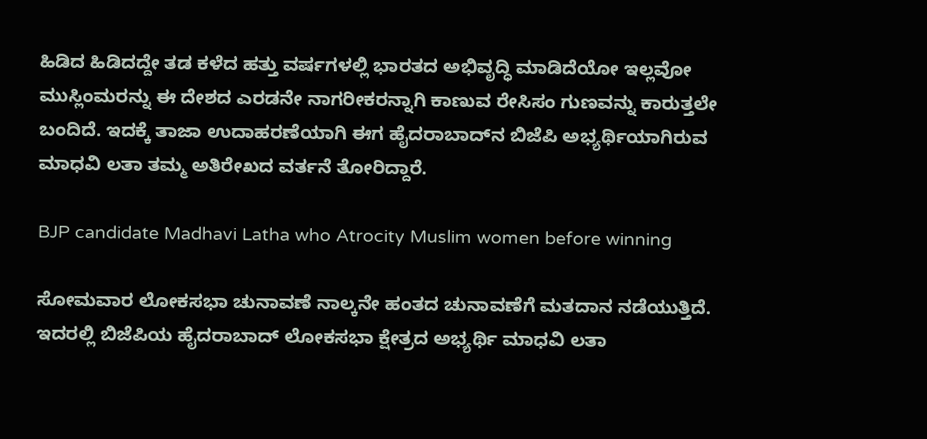ಹಿಡಿದ ಹಿಡಿದದ್ದೇ ತಡ ಕಳೆದ ಹತ್ತು ವರ್ಷಗಳಲ್ಲಿ ಭಾರತದ ಅಭಿವೃದ್ಧಿ ಮಾಡಿದೆಯೋ ಇಲ್ಲವೋ ಮುಸ್ಲಿಂಮರನ್ನು ಈ ದೇಶದ ಎರಡನೇ ನಾಗರೀಕರನ್ನಾಗಿ ಕಾಣುವ ರೇಸಿಸಂ ಗುಣವನ್ನು ಕಾರುತ್ತಲೇ ಬಂದಿದೆ. ಇದಕ್ಕೆ ತಾಜಾ ಉದಾಹರಣೆಯಾಗಿ ಈಗ ಹೈದರಾಬಾದ್‌ನ ಬಿಜೆಪಿ ಅಭ್ಯರ್ಥಿಯಾಗಿರುವ ಮಾಧವಿ ಲತಾ ತಮ್ಮ ಅತಿರೇಖದ ವರ್ತನೆ ತೋರಿದ್ದಾರೆ.

BJP candidate Madhavi Latha who Atrocity Muslim women before winning

ಸೋಮವಾರ ಲೋಕಸಭಾ ಚುನಾವಣೆ ನಾಲ್ಕನೇ ಹಂತದ ಚುನಾವಣೆಗೆ ಮತದಾನ ನಡೆಯುತ್ತಿದೆ. ಇದರಲ್ಲಿ ಬಿಜೆಪಿಯ ಹೈದರಾಬಾದ್ ಲೋಕಸಭಾ ಕ್ಷೇತ್ರದ ಅಭ್ಯರ್ಥಿ ಮಾಧವಿ ಲತಾ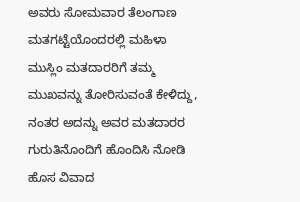ಅವರು ಸೋಮವಾರ ತೆಲಂಗಾಣ ಮತಗಟ್ಟೆಯೊಂದರಲ್ಲಿ ಮಹಿಳಾ ಮುಸ್ಲಿಂ ಮತದಾರರಿಗೆ ತಮ್ಮ ಮುಖವನ್ನು ತೋರಿಸುವಂತೆ ಕೇಳಿದ್ದು, ನಂತರ ಅದನ್ನು ಅವರ ಮತದಾರರ ಗುರುತಿನೊಂದಿಗೆ ಹೊಂದಿಸಿ ನೋಡಿ ಹೊಸ ವಿವಾದ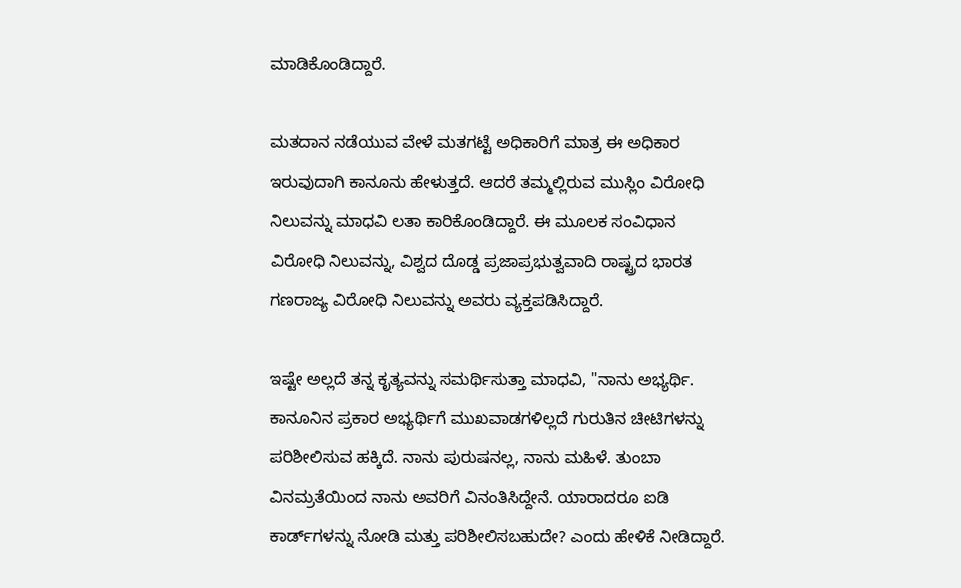ಮಾಡಿಕೊಂಡಿದ್ದಾರೆ.

ಮತದಾನ ನಡೆಯುವ ವೇಳೆ ಮತಗಟ್ಟೆ ಅಧಿಕಾರಿಗೆ ಮಾತ್ರ ಈ ಅಧಿಕಾರ ಇರುವುದಾಗಿ ಕಾನೂನು ಹೇಳುತ್ತದೆ. ಆದರೆ ತಮ್ಮಲ್ಲಿರುವ ಮುಸ್ಲಿಂ ವಿರೋಧಿ ನಿಲುವನ್ನು ಮಾಧವಿ ಲತಾ ಕಾರಿಕೊಂಡಿದ್ದಾರೆ. ಈ ಮೂಲಕ ಸಂವಿಧಾನ ವಿರೋಧಿ ನಿಲುವನ್ನು, ವಿಶ್ವದ ದೊಡ್ಡ ಪ್ರಜಾಪ್ರಭುತ್ವವಾದಿ ರಾಷ್ಟ್ರದ ಭಾರತ ಗಣರಾಜ್ಯ ವಿರೋಧಿ ನಿಲುವನ್ನು ಅವರು ವ್ಯಕ್ತಪಡಿಸಿದ್ದಾರೆ.

ಇಷ್ಟೇ ಅಲ್ಲದೆ ತನ್ನ ಕೃತ್ಯವನ್ನು ಸಮರ್ಥಿಸುತ್ತಾ ಮಾಧವಿ, "ನಾನು ಅಭ್ಯರ್ಥಿ. ಕಾನೂನಿನ ಪ್ರಕಾರ ಅಭ್ಯರ್ಥಿಗೆ ಮುಖವಾಡಗಳಿಲ್ಲದೆ ಗುರುತಿನ ಚೀಟಿಗಳನ್ನು ಪರಿಶೀಲಿಸುವ ಹಕ್ಕಿದೆ. ನಾನು ಪುರುಷನಲ್ಲ, ನಾನು ಮಹಿಳೆ. ತುಂಬಾ ವಿನಮ್ರತೆಯಿಂದ ನಾನು ಅವರಿಗೆ ವಿನಂತಿಸಿದ್ದೇನೆ. ಯಾರಾದರೂ ಐಡಿ ಕಾರ್ಡ್‌ಗಳನ್ನು ನೋಡಿ ಮತ್ತು ಪರಿಶೀಲಿಸಬಹುದೇ? ಎಂದು ಹೇಳಿಕೆ ನೀಡಿದ್ದಾರೆ.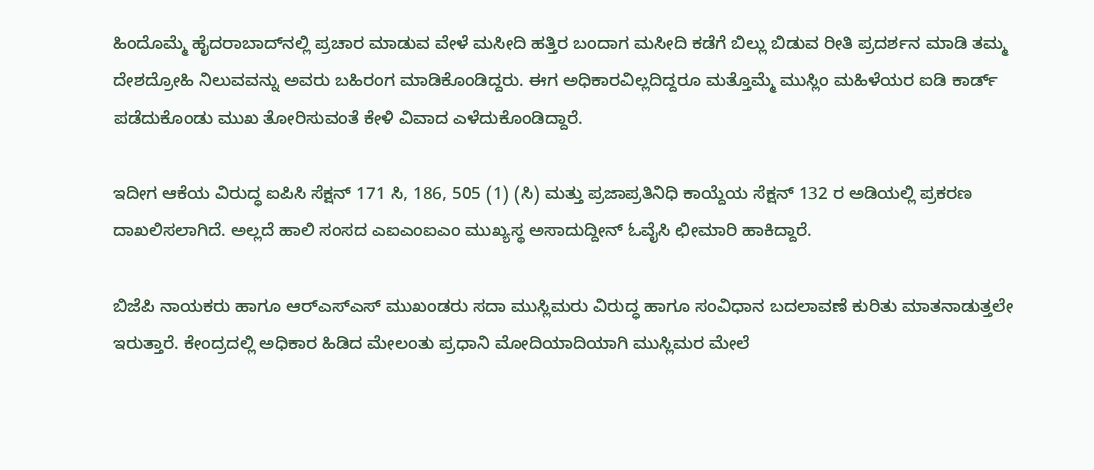ಹಿಂದೊಮ್ಮೆ ಹೈದರಾಬಾದ್‌ನಲ್ಲಿ ಪ್ರಚಾರ ಮಾಡುವ ವೇಳೆ ಮಸೀದಿ ಹತ್ತಿರ ಬಂದಾಗ ಮಸೀದಿ ಕಡೆಗೆ ಬಿಲ್ಲು ಬಿಡುವ ರೀತಿ ಪ್ರದರ್ಶನ ಮಾಡಿ ತಮ್ಮ ದೇಶದ್ರೋಹಿ ನಿಲುವವನ್ನು ಅವರು ಬಹಿರಂಗ ಮಾಡಿಕೊಂಡಿದ್ದರು. ಈಗ ಅಧಿಕಾರವಿಲ್ಲದಿದ್ದರೂ ಮತ್ತೊಮ್ಮೆ ಮುಸ್ಲಿಂ ಮಹಿಳೆಯರ ಐಡಿ ಕಾರ್ಡ್‌ ಪಡೆದುಕೊಂಡು ಮುಖ ತೋರಿಸುವಂತೆ ಕೇಳಿ ವಿವಾದ ಎಳೆದುಕೊಂಡಿದ್ದಾರೆ.

ಇದೀಗ ಆಕೆಯ ವಿರುದ್ಧ ಐಪಿಸಿ ಸೆಕ್ಷನ್ 171 ಸಿ, 186, 505 (1) (ಸಿ) ಮತ್ತು ಪ್ರಜಾಪ್ರತಿನಿಧಿ ಕಾಯ್ದೆಯ ಸೆಕ್ಷನ್ 132 ರ ಅಡಿಯಲ್ಲಿ ಪ್ರಕರಣ ದಾಖಲಿಸಲಾಗಿದೆ. ಅಲ್ಲದೆ ಹಾಲಿ ಸಂಸದ ಎಐಎಂಐಎಂ ಮುಖ್ಯಸ್ಥ ಅಸಾದುದ್ದೀನ್ ಓವೈಸಿ ಛೀಮಾರಿ ಹಾಕಿದ್ದಾರೆ.

ಬಿಜೆಪಿ ನಾಯಕರು ಹಾಗೂ ಆರ್‌ಎಸ್‌ಎಸ್‌ ಮುಖಂಡರು ಸದಾ ಮುಸ್ಲಿಮರು ವಿರುದ್ಧ ಹಾಗೂ ಸಂವಿಧಾನ ಬದಲಾವಣೆ ಕುರಿತು ಮಾತನಾಡುತ್ತಲೇ ಇರುತ್ತಾರೆ. ಕೇಂದ್ರದಲ್ಲಿ ಅಧಿಕಾರ ಹಿಡಿದ ಮೇಲಂತು ಪ್ರಧಾನಿ ಮೋದಿಯಾದಿಯಾಗಿ ಮುಸ್ಲಿಮರ ಮೇಲೆ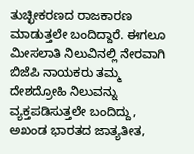ತುಚ್ಛೀಕರಣದ ರಾಜಕಾರಣ ಮಾಡುತ್ತಲೇ ಬಂದಿದ್ದಾರೆ. ಈಗಲೂ ಮೀಸಲಾತಿ ನಿಲುವಿನಲ್ಲಿ ನೇರವಾಗಿ ಬಿಜೆಪಿ ನಾಯಕರು ತಮ್ಮ ದೇಶದ್ರೋಹಿ ನಿಲುವನ್ನು ವ್ಯಕ್ತಪಡಿಸುತ್ತಲೇ ಬಂದಿದ್ದು, ಅಖಂಡ ಭಾರತದ ಜಾತ್ಯತೀತ,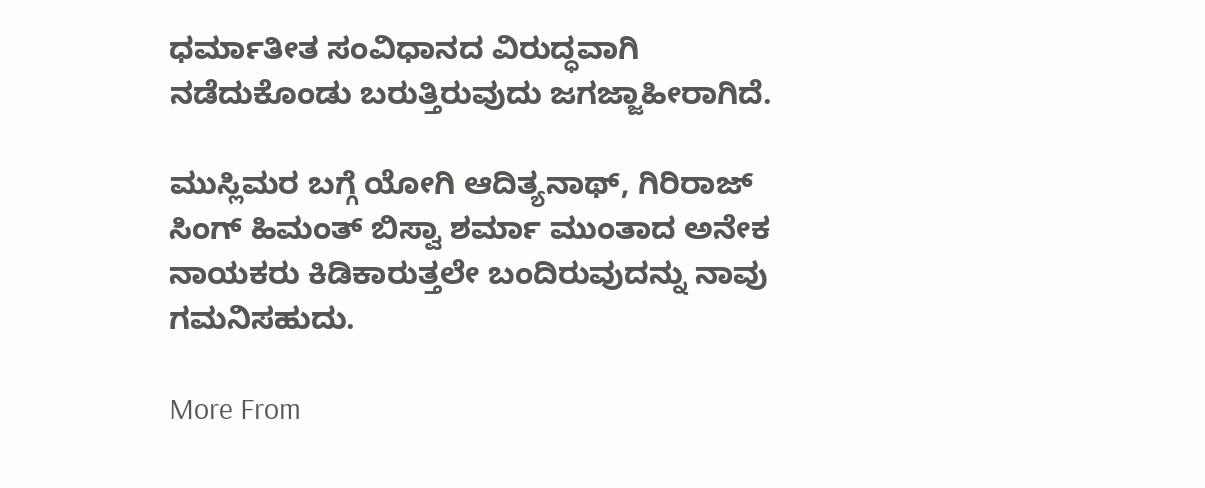ಧರ್ಮಾತೀತ ಸಂವಿಧಾನದ ವಿರುದ್ಧವಾಗಿ ನಡೆದುಕೊಂಡು ಬರುತ್ತಿರುವುದು ಜಗಜ್ಜಾಹೀರಾಗಿದೆ.

ಮುಸ್ಲಿಮರ ಬಗ್ಗೆ ಯೋಗಿ ಆದಿತ್ಯನಾಥ್‌, ಗಿರಿರಾಜ್‌ ಸಿಂಗ್‌ ಹಿಮಂತ್‌ ಬಿಸ್ವಾ ಶರ್ಮಾ ಮುಂತಾದ ಅನೇಕ ನಾಯಕರು ಕಿಡಿಕಾರುತ್ತಲೇ ಬಂದಿರುವುದನ್ನು ನಾವು ಗಮನಿಸಹುದು.

More From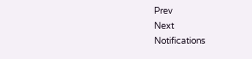Prev
Next
Notifications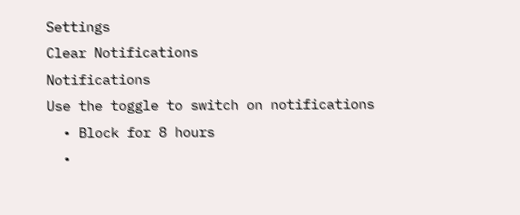Settings
Clear Notifications
Notifications
Use the toggle to switch on notifications
  • Block for 8 hours
  •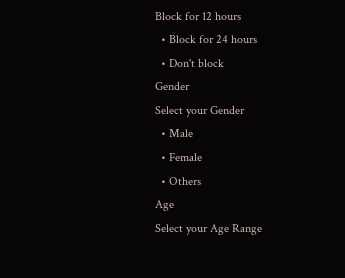Block for 12 hours
  • Block for 24 hours
  • Don't block
Gender
Select your Gender
  • Male
  • Female
  • Others
Age
Select your Age Range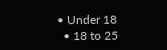• Under 18
  • 18 to 25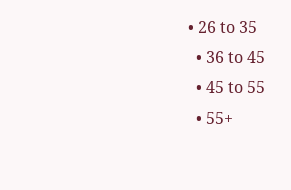• 26 to 35
  • 36 to 45
  • 45 to 55
  • 55+